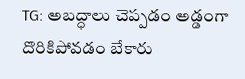TG: అబద్ధాలు చెప్పడం అడ్డంగా దొరికిపోవడం బేకారు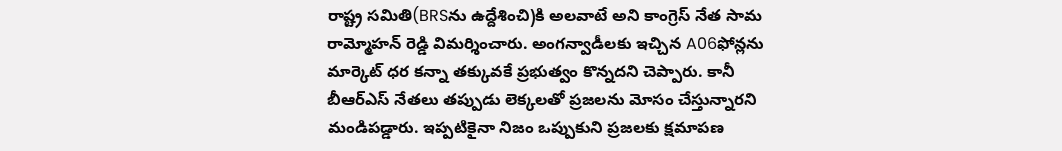రాష్ట్ర సమితి(BRSను ఉద్దేశించి)కి అలవాటే అని కాంగ్రెస్ నేత సామ రామ్మోహన్ రెడ్డి విమర్శించారు. అంగన్వాడీలకు ఇచ్చిన A06ఫోన్లను మార్కెట్ ధర కన్నా తక్కువకే ప్రభుత్వం కొన్నదని చెప్పారు. కానీ బీఆర్ఎస్ నేతలు తప్పుడు లెక్కలతో ప్రజలను మోసం చేస్తున్నారని మండిపడ్డారు. ఇప్పటికైనా నిజం ఒప్పుకుని ప్రజలకు క్షమాపణ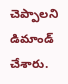చెప్పాలని డిమాండ్ చేశారు.